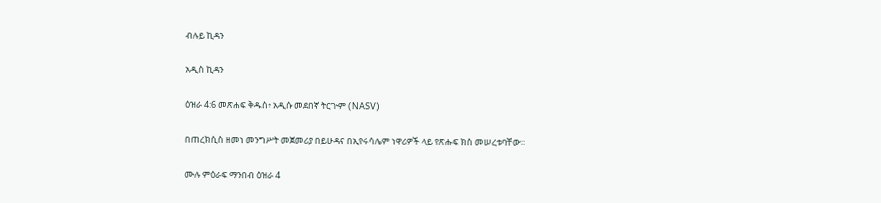ብሉይ ኪዳን

አዲስ ኪዳን

ዕዝራ 4:6 መጽሐፍ ቅዱስ፥ አዲሱ መደበኛ ትርጒም (NASV)

በጠረክሲስ ዘመነ መንግሥት መጀመሪያ በይሁዳና በኢየሩሳሌም ነዋሪዎች ላይ የጽሑፍ ክስ መሠረቱባቸው።

ሙሉ ምዕራፍ ማንበብ ዕዝራ 4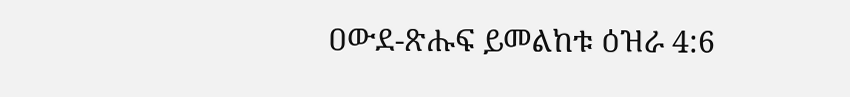ዐውደ-ጽሑፍ ይመልከቱ ዕዝራ 4:6